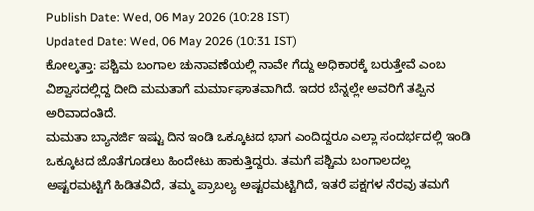Publish Date: Wed, 06 May 2026 (10:28 IST)
Updated Date: Wed, 06 May 2026 (10:31 IST)
ಕೋಲ್ಕತ್ತಾ: ಪಶ್ಚಿಮ ಬಂಗಾಲ ಚುನಾವಣೆಯಲ್ಲಿ ನಾವೇ ಗೆದ್ದು ಅಧಿಕಾರಕ್ಕೆ ಬರುತ್ತೇವೆ ಎಂಬ ವಿಶ್ವಾಸದಲ್ಲಿದ್ದ ದೀದಿ ಮಮತಾಗೆ ಮರ್ಮಾಘಾತವಾಗಿದೆ. ಇದರ ಬೆನ್ನಲ್ಲೇ ಅವರಿಗೆ ತಪ್ಪಿನ ಅರಿವಾದಂತಿದೆ.
ಮಮತಾ ಬ್ಯಾನರ್ಜಿ ಇಷ್ಟು ದಿನ ಇಂಡಿ ಒಕ್ಕೂಟದ ಭಾಗ ಎಂದಿದ್ದರೂ ಎಲ್ಲಾ ಸಂದರ್ಭದಲ್ಲಿ ಇಂಡಿ ಒಕ್ಕೂಟದ ಜೊತೆಗೂಡಲು ಹಿಂದೇಟು ಹಾಕುತ್ತಿದ್ದರು. ತಮಗೆ ಪಶ್ಚಿಮ ಬಂಗಾಲದಲ್ಲ ಅಷ್ಟರಮಟ್ಟಿಗೆ ಹಿಡಿತವಿದೆ, ತಮ್ಮ ಪ್ರಾಬಲ್ಯ ಅಷ್ಟರಮಟ್ಟಿಗಿದೆ, ಇತರೆ ಪಕ್ಷಗಳ ನೆರವು ತಮಗೆ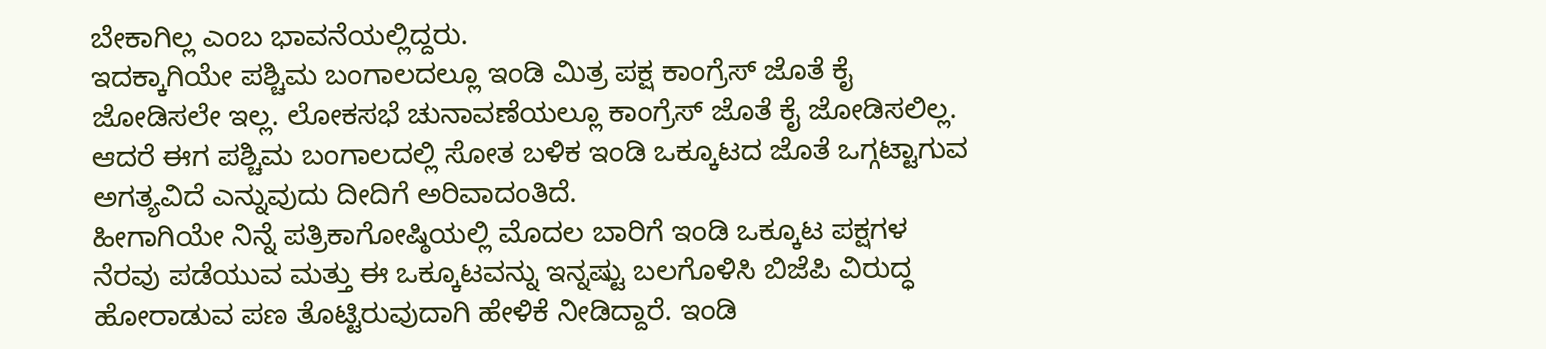ಬೇಕಾಗಿಲ್ಲ ಎಂಬ ಭಾವನೆಯಲ್ಲಿದ್ದರು.
ಇದಕ್ಕಾಗಿಯೇ ಪಶ್ಚಿಮ ಬಂಗಾಲದಲ್ಲೂ ಇಂಡಿ ಮಿತ್ರ ಪಕ್ಷ ಕಾಂಗ್ರೆಸ್ ಜೊತೆ ಕೈ ಜೋಡಿಸಲೇ ಇಲ್ಲ. ಲೋಕಸಭೆ ಚುನಾವಣೆಯಲ್ಲೂ ಕಾಂಗ್ರೆಸ್ ಜೊತೆ ಕೈ ಜೋಡಿಸಲಿಲ್ಲ. ಆದರೆ ಈಗ ಪಶ್ಚಿಮ ಬಂಗಾಲದಲ್ಲಿ ಸೋತ ಬಳಿಕ ಇಂಡಿ ಒಕ್ಕೂಟದ ಜೊತೆ ಒಗ್ಗಟ್ಟಾಗುವ ಅಗತ್ಯವಿದೆ ಎನ್ನುವುದು ದೀದಿಗೆ ಅರಿವಾದಂತಿದೆ.
ಹೀಗಾಗಿಯೇ ನಿನ್ನೆ ಪತ್ರಿಕಾಗೋಷ್ಠಿಯಲ್ಲಿ ಮೊದಲ ಬಾರಿಗೆ ಇಂಡಿ ಒಕ್ಕೂಟ ಪಕ್ಷಗಳ ನೆರವು ಪಡೆಯುವ ಮತ್ತು ಈ ಒಕ್ಕೂಟವನ್ನು ಇನ್ನಷ್ಟು ಬಲಗೊಳಿಸಿ ಬಿಜೆಪಿ ವಿರುದ್ಧ ಹೋರಾಡುವ ಪಣ ತೊಟ್ಟಿರುವುದಾಗಿ ಹೇಳಿಕೆ ನೀಡಿದ್ದಾರೆ. ಇಂಡಿ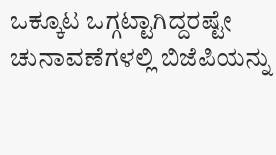ಒಕ್ಕೂಟ ಒಗ್ಗಟ್ಟಾಗಿದ್ದರಷ್ಟೇ ಚುನಾವಣೆಗಳಲ್ಲಿ ಬಿಜೆಪಿಯನ್ನು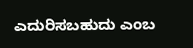ಎದುರಿಸಬಹುದು ಎಂಬ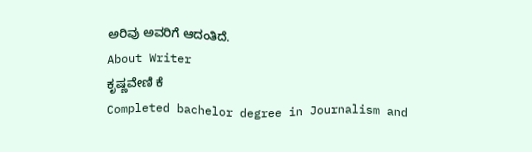ಅರಿವು ಅವರಿಗೆ ಆದಂತಿದೆ.
About Writer
ಕೃಷ್ಣವೇಣಿ ಕೆ
Completed bachelor degree in Journalism and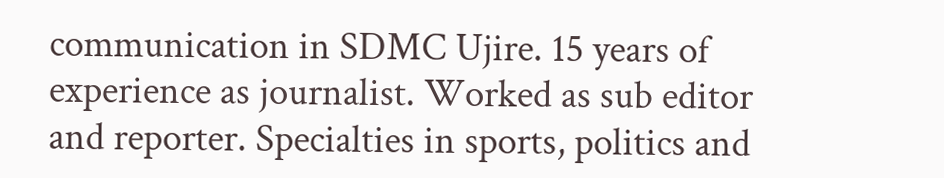communication in SDMC Ujire. 15 years of experience as journalist. Worked as sub editor and reporter. Specialties in sports, politics and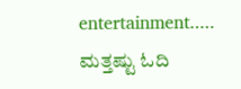entertainment.....
ಮತ್ತಷ್ಟು ಓದಿ